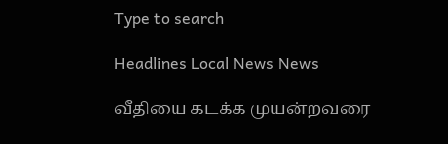Type to search

Headlines Local News News

வீதியை கடக்க முயன்றவரை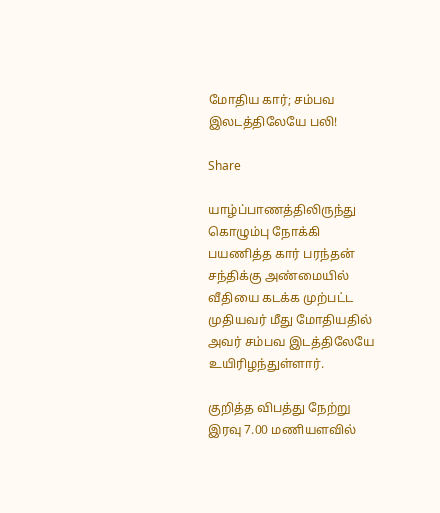மோதிய கார்; சம்பவ இலடத்திலேயே பலி!

Share

யாழ்ப்பாணத்திலிருந்து கொழும்பு நோக்கி பயணித்த கார் பரந்தன் சந்திக்கு அண்மையில் வீதியை கடக்க முற்பட்ட முதியவர் மீது மோதியதில் அவர் சம்பவ இடத்திலேயே  உயிரிழந்துள்ளார்.

குறித்த விபத்து நேற்று இரவு 7.00 மணியளவில்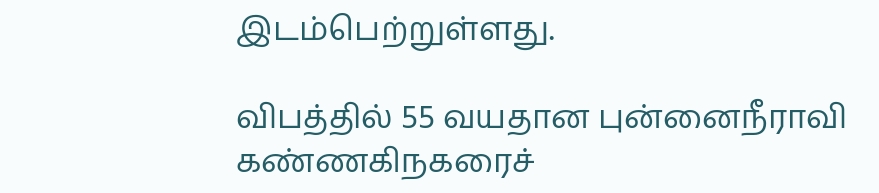இடம்பெற்றுள்ளது.

விபத்தில் 55 வயதான புன்னைநீராவி கண்ணகிநகரைச்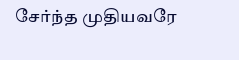சேர்ந்த முதியவரே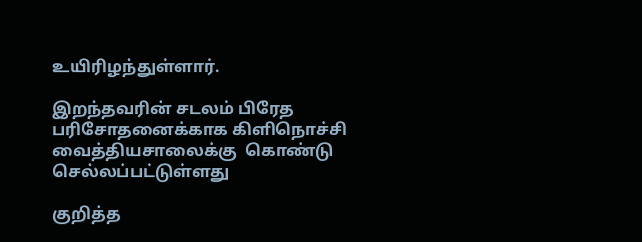உயிரிழந்துள்ளார்.

இறந்தவரின் சடலம் பிரேத பரிசோதனைக்காக கிளிநொச்சி வைத்தியசாலைக்கு  கொண்டு செல்லப்பட்டுள்ளது

குறித்த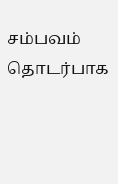சம்பவம் தொடர்பாக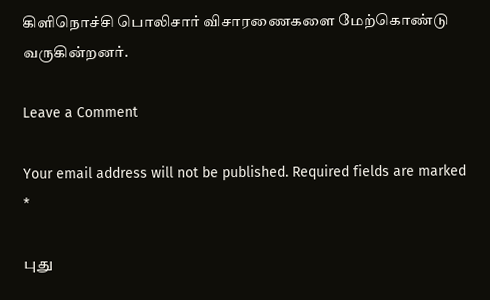கிளிநொச்சி பொலிசார் விசாரணைகளை மேற்கொண்டு வருகின்றனர்.

Leave a Comment

Your email address will not be published. Required fields are marked *

புது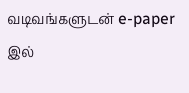வடிவங்களுடன் e-paper இல்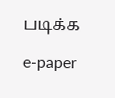படிக்க

e-paper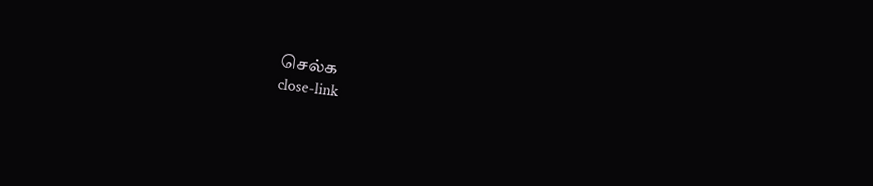செல்க
close-link